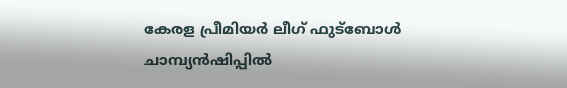കേരള പ്രീമിയർ ലീഗ് ഫുട്ബോൾ ചാമ്പ്യൻഷിപ്പിൽ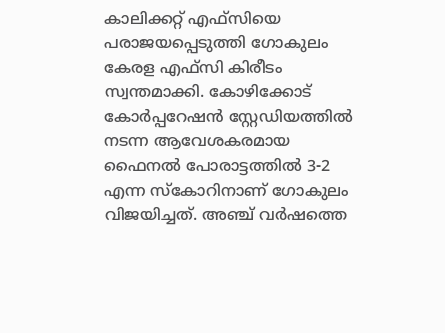കാലിക്കറ്റ് എഫ്സിയെ പരാജയപ്പെടുത്തി ഗോകുലം കേരള എഫ്സി കിരീടം സ്വന്തമാക്കി. കോഴിക്കോട് കോർപ്പറേഷൻ സ്റ്റേഡിയത്തിൽ നടന്ന ആവേശകരമായ ഫൈനൽ പോരാട്ടത്തിൽ 3-2 എന്ന സ്കോറിനാണ് ഗോകുലം വിജയിച്ചത്. അഞ്ച് വർഷത്തെ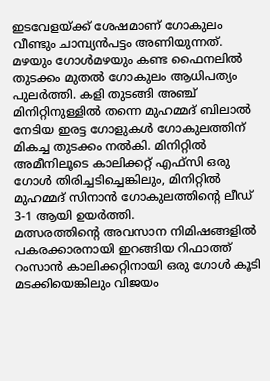ഇടവേളയ്ക്ക് ശേഷമാണ് ഗോകുലം വീണ്ടും ചാമ്പ്യൻപട്ടം അണിയുന്നത്.
മഴയും ഗോൾമഴയും കണ്ട ഫൈനലിൽ തുടക്കം മുതൽ ഗോകുലം ആധിപത്യം പുലർത്തി. കളി തുടങ്ങി അഞ്ച് മിനിറ്റിനുള്ളിൽ തന്നെ മുഹമ്മദ് ബിലാൽ നേടിയ ഇരട്ട ഗോളുകൾ ഗോകുലത്തിന് മികച്ച തുടക്കം നൽകി. മിനിറ്റിൽ അമീനിലൂടെ കാലിക്കറ്റ് എഫ്സി ഒരു ഗോൾ തിരിച്ചടിച്ചെങ്കിലും, മിനിറ്റിൽ മുഹമ്മദ് സിനാൻ ഗോകുലത്തിന്റെ ലീഡ് 3-1 ആയി ഉയർത്തി.
മത്സരത്തിന്റെ അവസാന നിമിഷങ്ങളിൽ പകരക്കാരനായി ഇറങ്ങിയ റിഫാത്ത് റംസാൻ കാലിക്കറ്റിനായി ഒരു ഗോൾ കൂടി മടക്കിയെങ്കിലും വിജയം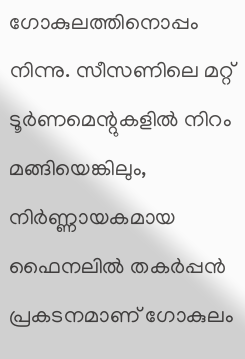ഗോകുലത്തിനൊപ്പം നിന്നു. സീസണിലെ മറ്റ് ടൂർണമെന്റുകളിൽ നിറം മങ്ങിയെങ്കിലും, നിർണ്ണായകമായ ഫൈനലിൽ തകർപ്പൻ പ്രകടനമാണ് ഗോകുലം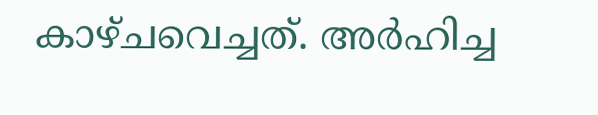കാഴ്ചവെച്ചത്. അർഹിച്ച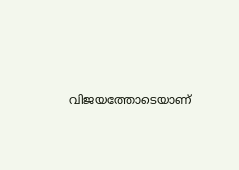വിജയത്തോടെയാണ്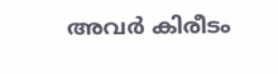അവർ കിരീടം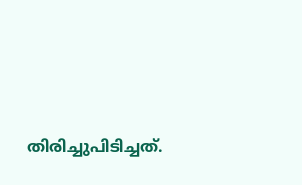തിരിച്ചുപിടിച്ചത്.